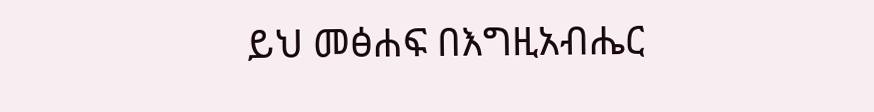ይህ መፅሐፍ በእግዚአብሔር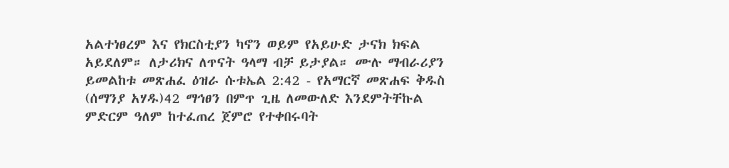አልተነፀረም እና የክርስቲያን ካኖን ወይም የአይሁድ ታናክ ክፍል አይደለም። ለታሪክና ለጥናት ዓላማ ብቻ ይታያል። ሙሉ ማብራሪያን ይመልከቱ መጽሐፈ ዕዝራ ሱቱኤል 2:42 - የአማርኛ መጽሐፍ ቅዱስ (ሰማንያ አሃዱ)42 ማኅፀን በምጥ ጊዜ ለመውለድ እንደምትቸኩል ምድርም ዓለም ከተፈጠረ ጀምሮ የተቀበሩባት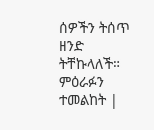ሰዎችን ትሰጥ ዘንድ ትቸኩላለች። ምዕራፉን ተመልከት |